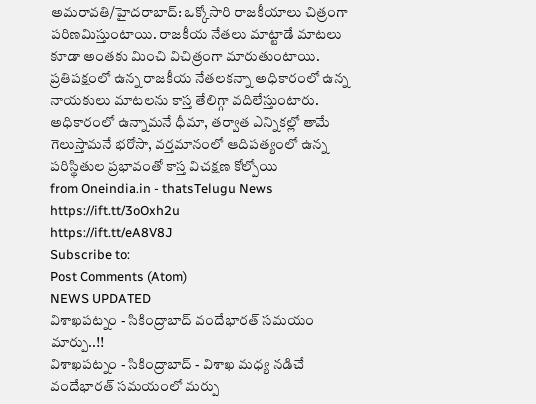అమరావతి/హైదరాబాద్: ఒక్కోసారి రాజకీయాలు చిత్రంగా పరిణమిస్తుంటాయి. రాజకీయ నేతలు మాట్టాడే మాటలు కూడా అంతకు మించి విచిత్రంగా మారుతుంటాయి. ప్రతిపక్షంలో ఉన్న రాజకీయ నేతలకన్నా అధికారంలో ఉన్న నాయకులు మాటలను కాస్త తేలిగ్గా వదిలేస్తుంటారు. అధికారంలో ఉన్నామనే ధీమా, తర్వాత ఎన్నికల్లో తామే గెలుస్తామనే భరోసా, వర్తమానంలో ఆదిపత్యంలో ఉన్న పరిస్థితుల ప్రభావంతో కాస్త విచక్షణ కోల్పోయి
from Oneindia.in - thatsTelugu News https://ift.tt/3oOxh2u
https://ift.tt/eA8V8J
Subscribe to:
Post Comments (Atom)
NEWS UPDATED
విశాఖపట్నం - సికింద్రాబాద్ వందేభారత్ సమయం మార్పు..!!
విశాఖపట్నం - సికింద్రాబాద్ - విశాఖ మధ్య నడిచే వందేభారత్ సమయంలో మర్పు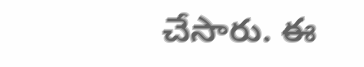చేసారు. ఈ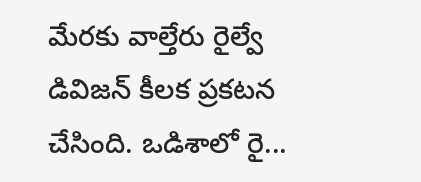మేరకు వాల్తేరు రైల్వే డివిజన్ కీలక ప్రకటన చేసింది. ఒడిశాలో రై...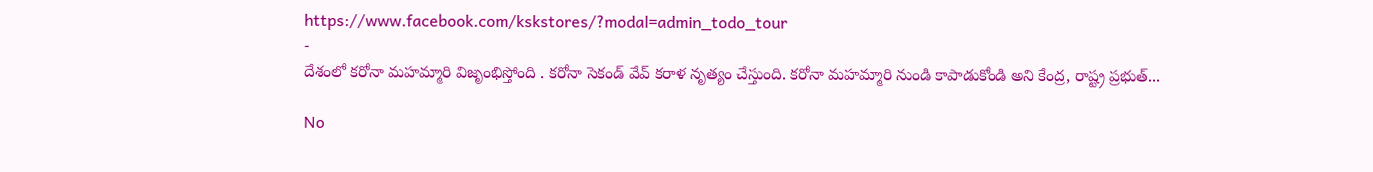https://www.facebook.com/kskstores/?modal=admin_todo_tour
-
దేశంలో కరోనా మహమ్మారి విజృంభిస్తోంది . కరోనా సెకండ్ వేవ్ కరాళ నృత్యం చేస్తుంది. కరోనా మహమ్మారి నుండి కాపాడుకోండి అని కేంద్ర, రాష్ట్ర ప్రభుత్...

No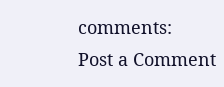comments:
Post a Comment